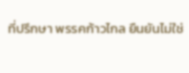ที่ปรึกษา พรรคก้าวไกล ยืนยันไม่ใช่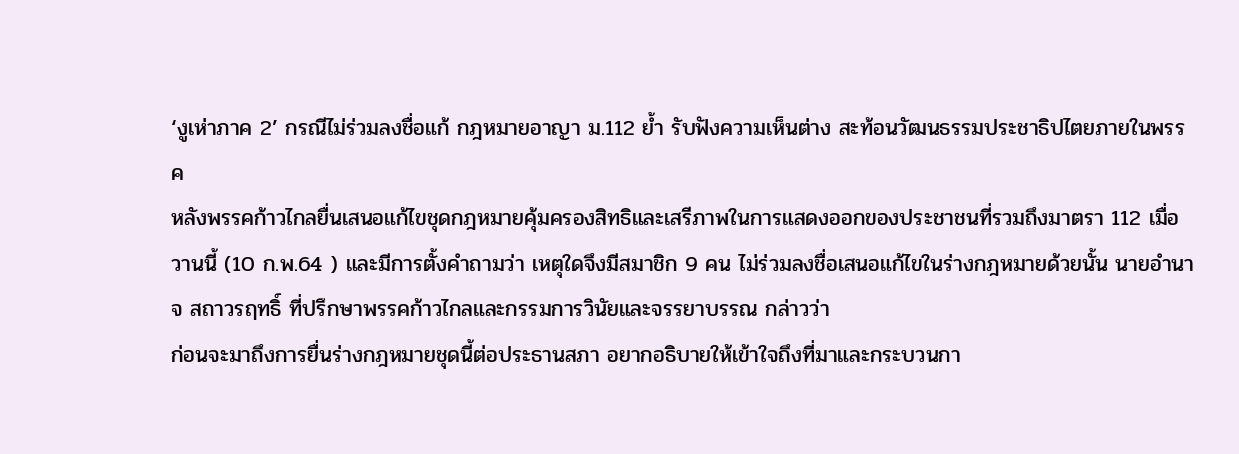‘งูเห่าภาค 2’ กรณีไม่ร่วมลงชื่อแก้ กฎหมายอาญา ม.112 ย้ำ รับฟังความเห็นต่าง สะท้อนวัฒนธรรมประชาธิปไตยภายในพรรค
หลังพรรคก้าวไกลยื่นเสนอแก้ไขชุดกฎหมายคุ้มครองสิทธิและเสรีภาพในการแสดงออกของประชาชนที่รวมถึงมาตรา 112 เมื่อวานนี้ (10 ก.พ.64 ) และมีการตั้งคำถามว่า เหตุใดจึงมีสมาชิก 9 คน ไม่ร่วมลงชื่อเสนอแก้ไขในร่างกฎหมายด้วยนั้น นายอำนาจ สถาวรฤทธิ์ ที่ปรึกษาพรรคก้าวไกลและกรรมการวินัยและจรรยาบรรณ กล่าวว่า
ก่อนจะมาถึงการยื่นร่างกฎหมายชุดนี้ต่อประธานสภา อยากอธิบายให้เข้าใจถึงที่มาและกระบวนกา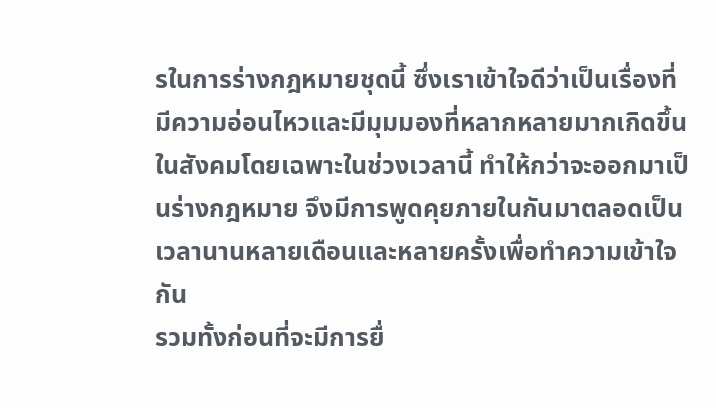รในการร่างกฎหมายชุดนี้ ซึ่งเราเข้าใจดีว่าเป็นเรื่องที่มีความอ่อนไหวและมีมุมมองที่หลากหลายมากเกิดขึ้นในสังคมโดยเฉพาะในช่วงเวลานี้ ทำให้กว่าจะออกมาเป็นร่างกฎหมาย จึงมีการพูดคุยภายในกันมาตลอดเป็นเวลานานหลายเดือนและหลายครั้งเพื่อทำความเข้าใจกัน
รวมทั้งก่อนที่จะมีการยื่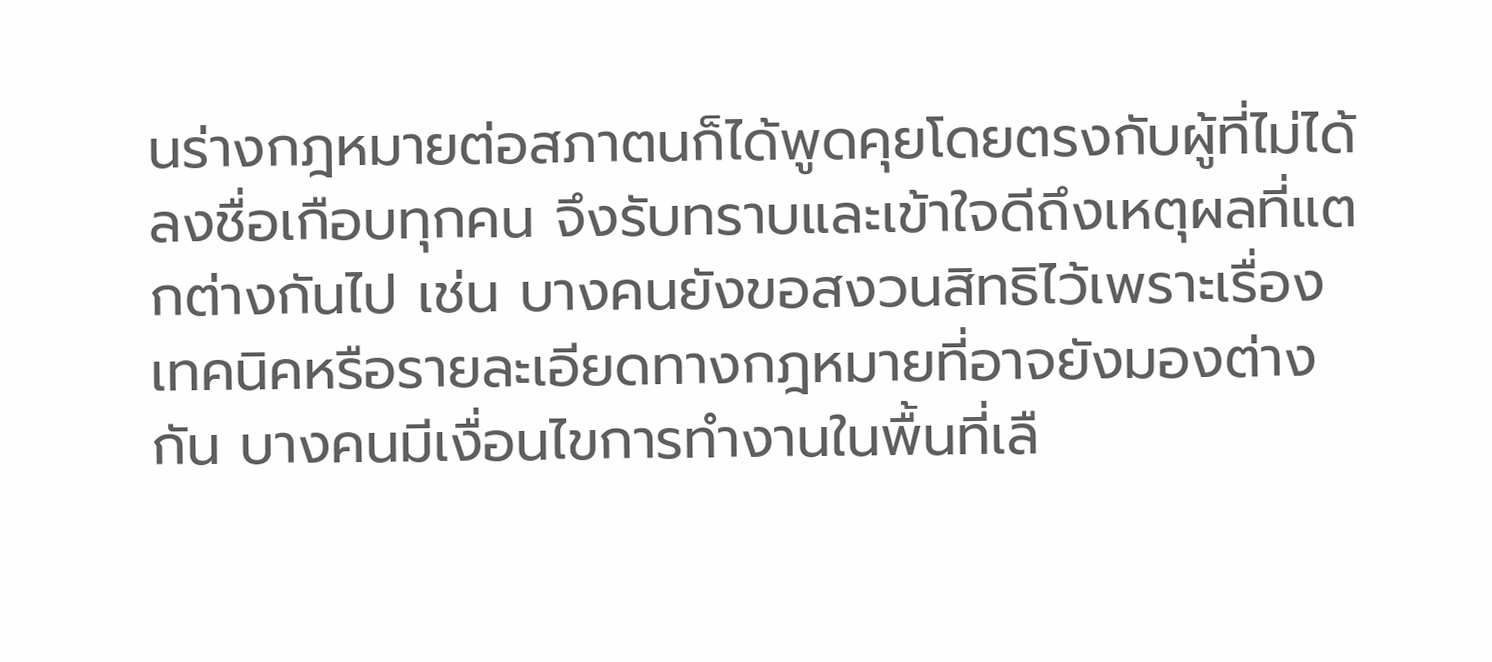นร่างกฎหมายต่อสภาตนก็ได้พูดคุยโดยตรงกับผู้ที่ไม่ได้ลงชื่อเกือบทุกคน จึงรับทราบและเข้าใจดีถึงเหตุผลที่แตกต่างกันไป เช่น บางคนยังขอสงวนสิทธิไว้เพราะเรื่องเทคนิคหรือรายละเอียดทางกฎหมายที่อาจยังมองต่างกัน บางคนมีเงื่อนไขการทำงานในพื้นที่เลื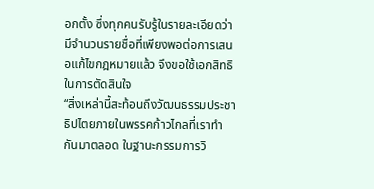อกตั้ง ซึ่งทุกคนรับรู้ในรายละเอียดว่ามีจำนวนรายชื่อที่เพียงพอต่อการเสนอแก้ไขกฎหมายแล้ว จึงขอใช้เอกสิทธิในการตัดสินใจ
“สิ่งเหล่านี้สะท้อนถึงวัฒนธรรมประชาธิปไตยภายในพรรคก้าวไกลที่เราทำกันมาตลอด ในฐานะกรรมการวิ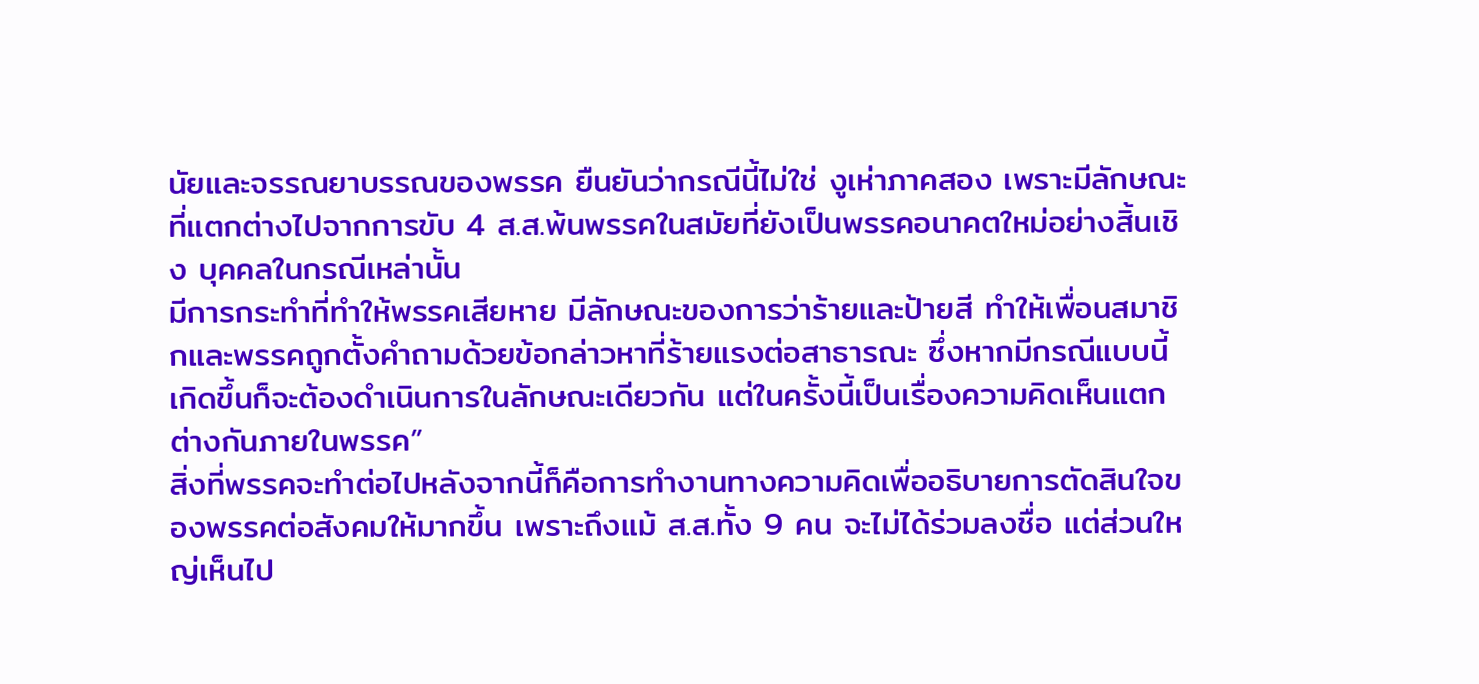นัยและจรรณยาบรรณของพรรค ยืนยันว่ากรณีนี้ไม่ใช่ งูเห่าภาคสอง เพราะมีลักษณะที่แตกต่างไปจากการขับ 4 ส.ส.พ้นพรรคในสมัยที่ยังเป็นพรรคอนาคตใหม่อย่างสิ้นเชิง บุคคลในกรณีเหล่านั้น
มีการกระทำที่ทำให้พรรคเสียหาย มีลักษณะของการว่าร้ายและป้ายสี ทำให้เพื่อนสมาชิกและพรรคถูกตั้งคำถามด้วยข้อกล่าวหาที่ร้ายแรงต่อสาธารณะ ซึ่งหากมีกรณีแบบนี้เกิดขึ้นก็จะต้องดำเนินการในลักษณะเดียวกัน แต่ในครั้งนี้เป็นเรื่องความคิดเห็นแตกต่างกันภายในพรรค”
สิ่งที่พรรคจะทำต่อไปหลังจากนี้ก็คือการทำงานทางความคิดเพื่ออธิบายการตัดสินใจของพรรคต่อสังคมให้มากขึ้น เพราะถึงแม้ ส.ส.ทั้ง 9 คน จะไม่ได้ร่วมลงชื่อ แต่ส่วนใหญ่เห็นไป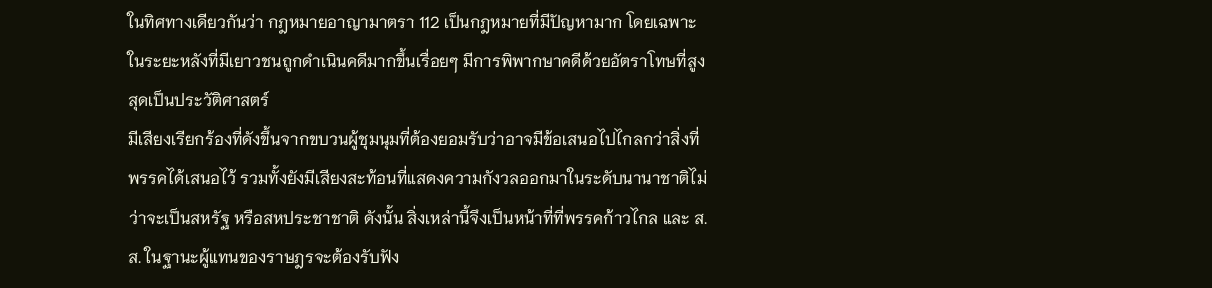ในทิศทางเดียวกันว่า กฎหมายอาญามาตรา 112 เป็นกฎหมายที่มีปัญหามาก โดยเฉพาะในระยะหลังที่มีเยาวชนถูกดำเนินคดีมากขึ้นเรื่อยๆ มีการพิพากษาคดีด้วยอัตราโทษที่สูงสุดเป็นประวัติศาสตร์
มีเสียงเรียกร้องที่ดังขึ้นจากขบวนผู้ชุมนุมที่ต้องยอมรับว่าอาจมีข้อเสนอไปไกลกว่าสิ่งที่พรรคได้เสนอไว้ รวมทั้งยังมีเสียงสะท้อนที่แสดงความกังวลออกมาในระดับนานาชาติไม่ว่าจะเป็นสหรัฐ หรือสหประชาชาติ ดังนั้น สิ่งเหล่านี้จึงเป็นหน้าที่ที่พรรคก้าวไกล และ ส.ส. ในฐานะผู้แทนของราษฎรจะต้องรับฟัง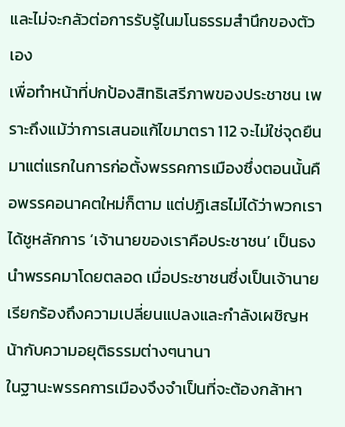และไม่จะกลัวต่อการรับรู้ในมโนธรรมสำนึกของตัวเอง
เพื่อทำหน้าที่ปกป้องสิทธิเสรีภาพของประชาชน เพราะถึงแม้ว่าการเสนอแก้ไขมาตรา 112 จะไม่ใช่จุดยืนมาแต่แรกในการก่อตั้งพรรคการเมืองซึ่งตอนนั้นคือพรรคอนาคตใหม่ก็ตาม แต่ปฏิเสธไม่ได้ว่าพวกเราได้ชูหลักการ ‘เจ้านายของเราคือประชาชน’ เป็นธงนำพรรคมาโดยตลอด เมื่อประชาชนซึ่งเป็นเจ้านายเรียกร้องถึงความเปลี่ยนแปลงและกำลังเผชิญหน้ากับความอยุติธรรมต่างๆนานา
ในฐานะพรรคการเมืองจึงจำเป็นที่จะต้องกล้าหา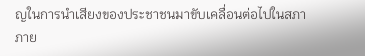ญในการนำเสียงของประชาชนมาขับเคลื่อนต่อไปในสภาภาย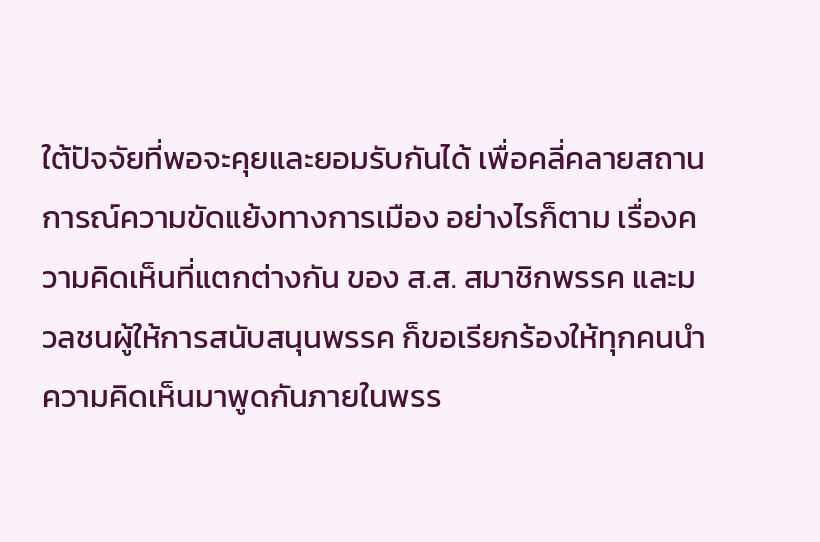ใต้ปัจจัยที่พอจะคุยและยอมรับกันได้ เพื่อคลี่คลายสถานการณ์ความขัดแย้งทางการเมือง อย่างไรก็ตาม เรื่องความคิดเห็นที่แตกต่างกัน ของ ส.ส. สมาชิกพรรค และมวลชนผู้ให้การสนับสนุนพรรค ก็ขอเรียกร้องให้ทุกคนนำความคิดเห็นมาพูดกันภายในพรร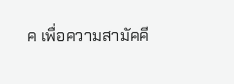ค เพื่อความสามัคคี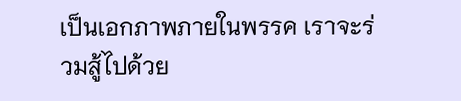เป็นเอกภาพภายในพรรค เราจะร่วมสู้ไปด้วย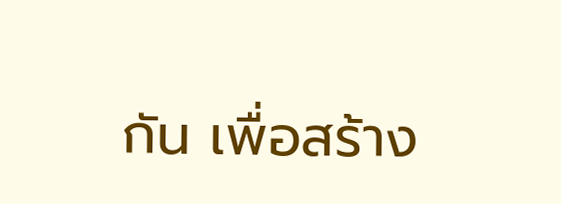กัน เพื่อสร้าง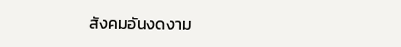สังคมอันงดงาม